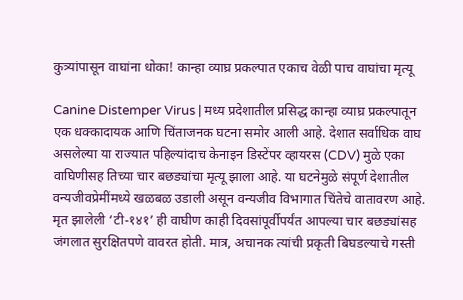कुत्र्यांपासून वाघांना धोका! कान्हा व्याघ्र प्रकल्पात एकाच वेळी पाच वाघांचा मृत्यू

Canine Distemper Virus | मध्य प्रदेशातील प्रसिद्ध कान्हा व्याघ्र प्रकल्पातून एक धक्कादायक आणि चिंताजनक घटना समोर आली आहे. देशात सर्वाधिक वाघ असलेल्या या राज्यात पहिल्यांदाच केनाइन डिस्टेंपर व्हायरस (CDV) मुळे एका वाघिणीसह तिच्या चार बछड्यांचा मृत्यू झाला आहे. या घटनेमुळे संपूर्ण देशातील वन्यजीवप्रेमींमध्ये खळबळ उडाली असून वन्यजीव विभागात चिंतेचे वातावरण आहे.
मृत झालेली ‘टी-१४१’ ही वाघीण काही दिवसांपूर्वीपर्यंत आपल्या चार बछड्यांसह जंगलात सुरक्षितपणे वावरत होती. मात्र, अचानक त्यांची प्रकृती बिघडल्याचे गस्ती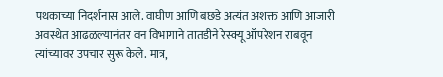पथकाच्या निदर्शनास आले. वाघीण आणि बछडे अत्यंत अशक्त आणि आजारी अवस्थेत आढळल्यानंतर वन विभागाने तातडीने रेस्क्यू ऑपरेशन राबवून त्यांच्यावर उपचार सुरू केले. मात्र,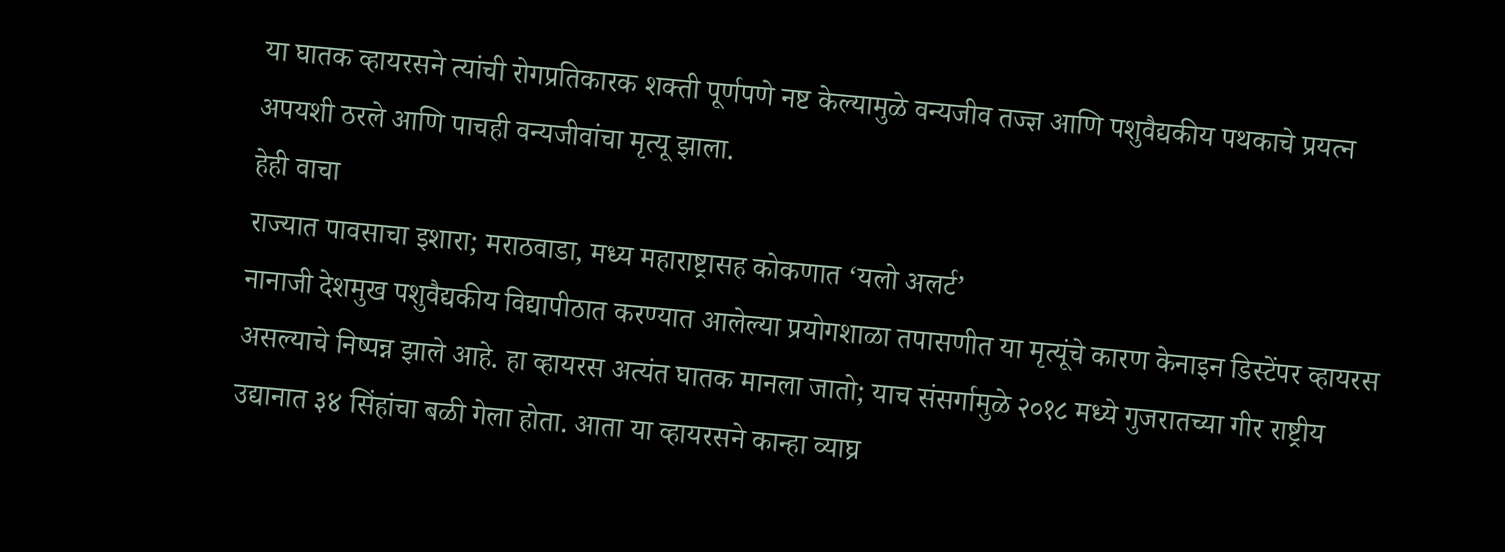या घातक व्हायरसने त्यांची रोगप्रतिकारक शक्ती पूर्णपणे नष्ट केल्यामुळे वन्यजीव तज्ज्ञ आणि पशुवैद्यकीय पथकाचे प्रयत्न अपयशी ठरले आणि पाचही वन्यजीवांचा मृत्यू झाला.
हेही वाचा
राज्यात पावसाचा इशारा; मराठवाडा, मध्य महाराष्ट्रासह कोकणात ‘यलो अलर्ट’
नानाजी देशमुख पशुवैद्यकीय विद्यापीठात करण्यात आलेल्या प्रयोगशाळा तपासणीत या मृत्यूंचे कारण केनाइन डिस्टेंपर व्हायरस असल्याचे निष्पन्न झाले आहे. हा व्हायरस अत्यंत घातक मानला जातो; याच संसर्गामुळे २०१८ मध्ये गुजरातच्या गीर राष्ट्रीय उद्यानात ३४ सिंहांचा बळी गेला होता. आता या व्हायरसने कान्हा व्याघ्र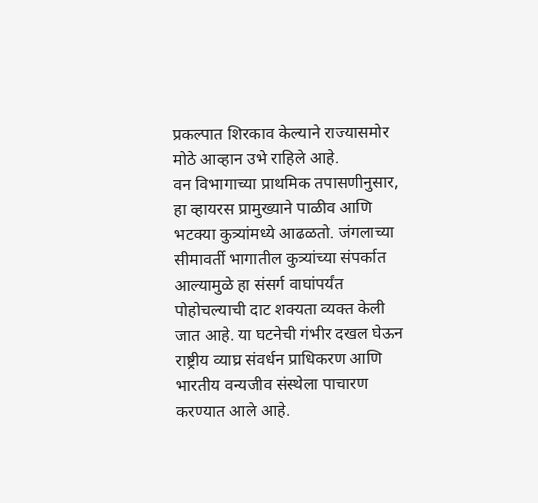प्रकल्पात शिरकाव केल्याने राज्यासमोर मोठे आव्हान उभे राहिले आहे.
वन विभागाच्या प्राथमिक तपासणीनुसार, हा व्हायरस प्रामुख्याने पाळीव आणि भटक्या कुत्र्यांमध्ये आढळतो. जंगलाच्या सीमावर्ती भागातील कुत्र्यांच्या संपर्कात आल्यामुळे हा संसर्ग वाघांपर्यंत पोहोचल्याची दाट शक्यता व्यक्त केली जात आहे. या घटनेची गंभीर दखल घेऊन राष्ट्रीय व्याघ्र संवर्धन प्राधिकरण आणि भारतीय वन्यजीव संस्थेला पाचारण करण्यात आले आहे.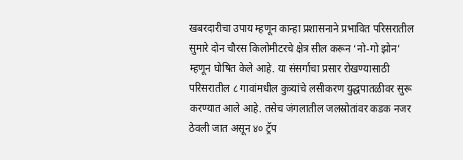खबरदारीचा उपाय म्हणून कान्हा प्रशासनाने प्रभावित परिसरातील सुमारे दोन चौरस किलोमीटरचे क्षेत्र सील करून ‘नो-गो झोन’ म्हणून घोषित केले आहे. या संसर्गाचा प्रसार रोखण्यासाठी परिसरातील ८ गावांमधील कुत्र्यांचे लसीकरण युद्धपातळीवर सुरू करण्यात आले आहे. तसेच जंगलातील जलस्रोतांवर कडक नजर ठेवली जात असून ४० ट्रॅप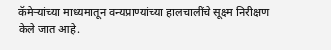कॅमेऱ्यांच्या माध्यमातून वन्यप्राण्यांच्या हालचालींचे सूक्ष्म निरीक्षण केले जात आहे.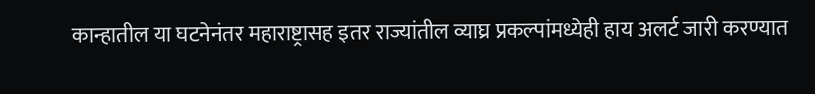कान्हातील या घटनेनंतर महाराष्ट्रासह इतर राज्यांतील व्याघ्र प्रकल्पांमध्येही हाय अलर्ट जारी करण्यात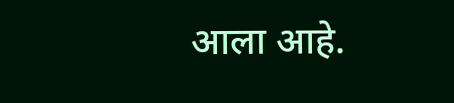आला आहे.